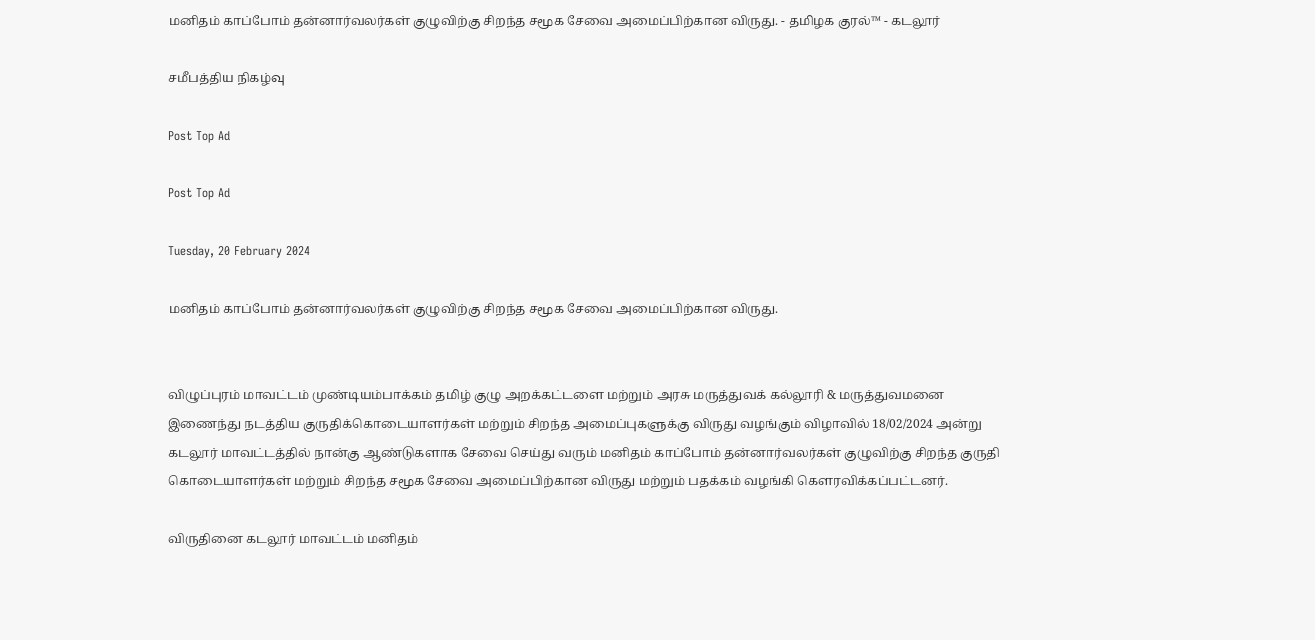மனிதம் காப்போம் தன்னார்வலர்கள் குழுவிற்கு சிறந்த சமூக சேவை அமைப்பிற்கான விருது. - தமிழக குரல்™ - கடலூர்

சமீபத்திய நிகழ்வு

Post Top Ad

Post Top Ad

Tuesday, 20 February 2024

மனிதம் காப்போம் தன்னார்வலர்கள் குழுவிற்கு சிறந்த சமூக சேவை அமைப்பிற்கான விருது.


விழுப்புரம் மாவட்டம் முண்டியம்பாக்கம் தமிழ் குழு அறக்கட்டளை மற்றும் அரசு மருத்துவக் கல்லூரி & மருத்துவமனை இணைந்து நடத்திய குருதிக்கொடையாளர்கள் மற்றும் சிறந்த அமைப்புகளுக்கு விருது வழங்கும் விழாவில் 18/02/2024 அன்று கடலூர் மாவட்டத்தில் நான்கு ஆண்டுகளாக சேவை செய்து வரும் மனிதம் காப்போம் தன்னார்வலர்கள் குழுவிற்கு சிறந்த குருதி கொடையாளர்கள் மற்றும் சிறந்த சமூக சேவை அமைப்பிற்கான விருது மற்றும் பதக்கம் வழங்கி கௌரவிக்கப்பட்டனர்.

விருதினை கடலூர் மாவட்டம் மனிதம்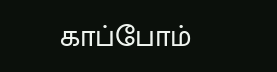காப்போம்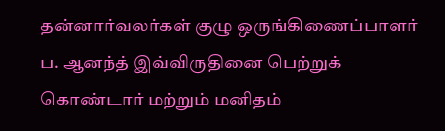தன்னார்வலர்கள் குழு ஒருங்கிணைப்பாளர் ப. ஆனந்த் இவ்விருதினை பெற்றுக் கொண்டார் மற்றும் மனிதம்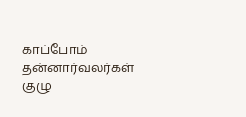காப்போம் தன்னார்வலர்கள் குழு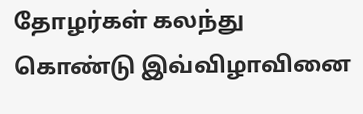தோழர்கள் கலந்து கொண்டு இவ்விழாவினை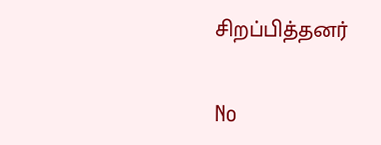சிறப்பித்தனர்

No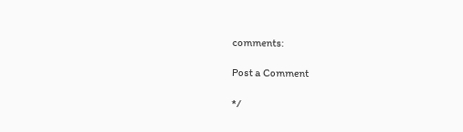comments:

Post a Comment

*/